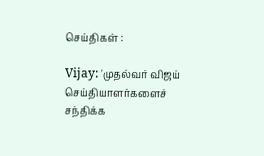செய்திகள் :

Vijay: 'முதல்வர் விஜய் செய்தியாளர்களைச் சந்திக்க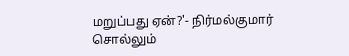மறுப்பது ஏன்?'- நிர்மல்குமார் சொல்லும்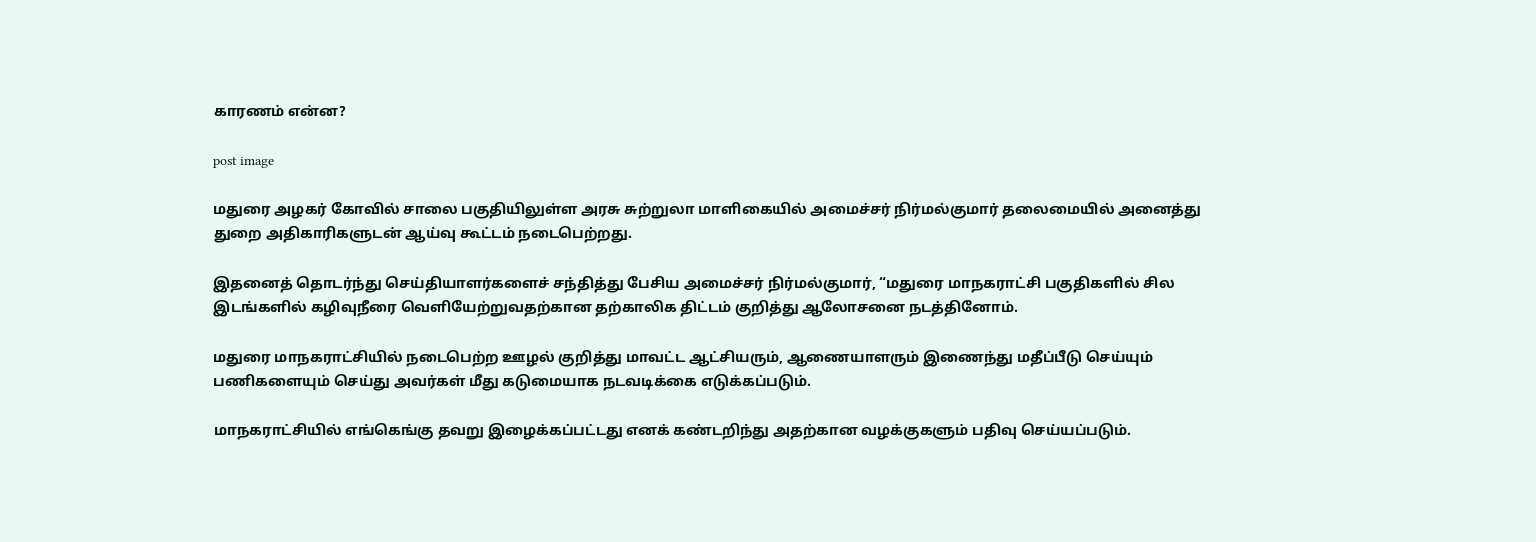காரணம் என்ன?

post image

மதுரை அழகர் கோவில் சாலை பகுதியிலுள்ள அரசு சுற்றுலா மாளிகையில் அமைச்சர் நிர்மல்குமார் தலைமையில் அனைத்து துறை அதிகாரிகளுடன் ஆய்வு கூட்டம் நடைபெற்றது.

இதனைத் தொடர்ந்து செய்தியாளர்களைச் சந்தித்து பேசிய அமைச்சர் நிர்மல்குமார், “மதுரை மாநகராட்சி பகுதிகளில் சில இடங்களில் கழிவுநீரை வெளியேற்றுவதற்கான தற்காலிக திட்டம் குறித்து ஆலோசனை நடத்தினோம்.

மதுரை மாநகராட்சியில் நடைபெற்ற ஊழல் குறித்து மாவட்ட ஆட்சியரும், ஆணையாளரும் இணைந்து மதீப்பீடு செய்யும் பணிகளையும் செய்து அவர்கள் மீது கடுமையாக நடவடிக்கை எடுக்கப்படும்.

மாநகராட்சியில் எங்கெங்கு தவறு இழைக்கப்பட்டது எனக் கண்டறிந்து அதற்கான வழக்குகளும் பதிவு செய்யப்படும்.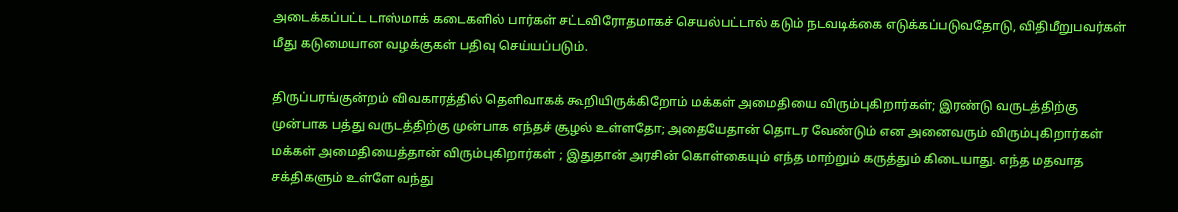அடைக்கப்பட்ட டாஸ்மாக் கடைகளில் பார்கள் சட்டவிரோதமாகச் செயல்பட்டால் கடும் நடவடிக்கை எடுக்கப்படுவதோடு, விதிமீறுபவர்கள் மீது கடுமையான வழக்குகள் பதிவு செய்யப்படும்.

திருப்பரங்குன்றம் விவகாரத்தில் தெளிவாகக் கூறியிருக்கிறோம் மக்கள் அமைதியை விரும்புகிறார்கள்; இரண்டு வருடத்திற்கு முன்பாக பத்து வருடத்திற்கு முன்பாக எந்தச் சூழல் உள்ளதோ; அதையேதான் தொடர வேண்டும் என அனைவரும் விரும்புகிறார்கள் மக்கள் அமைதியைத்தான் விரும்புகிறார்கள் ; இதுதான் அரசின் கொள்கையும் எந்த மாற்றும் கருத்தும் கிடையாது. எந்த மதவாத சக்திகளும் உள்ளே வந்து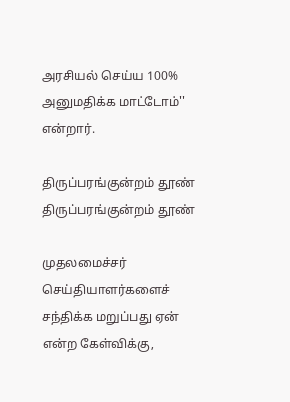அரசியல் செய்ய 100% அனுமதிக்க மாட்டோம்'' என்றார்.

திருப்பரங்குன்றம் தூண்
திருப்பரங்குன்றம் தூண்

முதலமைச்சர் செய்தியாளர்களைச் சந்திக்க மறுப்பது ஏன் என்ற கேள்விக்கு,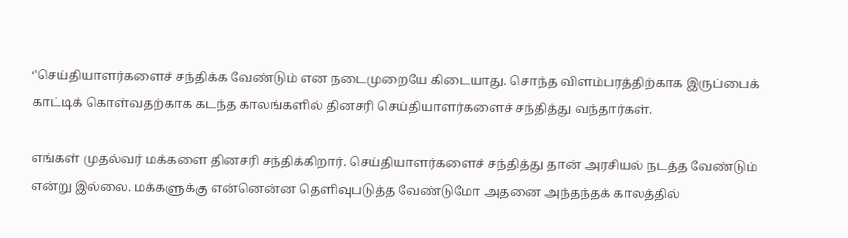‘'செய்தியாளர்களைச் சந்திக்க வேண்டும் என நடைமுறையே கிடையாது. சொந்த விளம்பரத்திற்காக இருப்பைக் காட்டிக் கொள்வதற்காக கடந்த காலங்களில் தினசரி செய்தியாளர்களைச் சந்தித்து வந்தார்கள்.

எங்கள் முதல்வர் மக்களை தினசரி சந்திக்கிறார். செய்தியாளர்களைச் சந்தித்து தான் அரசியல் நடத்த வேண்டும் என்று இல்லை. மக்களுக்கு என்னென்ன தெளிவுபடுத்த வேண்டுமோ அதனை அந்தந்தக் காலத்தில்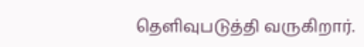தெளிவுபடுத்தி வருகிறார்.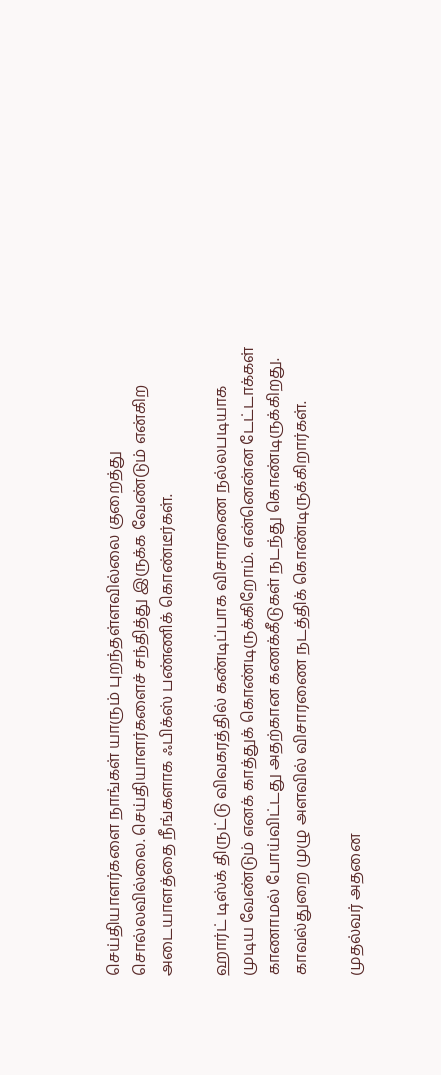செய்தியாளர்களை நாங்கள் யாரும் புறந்தள்ளவில்லை குறைத்து சொல்லவில்லை. செய்தியாளர்களைச் சந்தித்து இருக்க வேண்டும் என்கிற அடையாளத்தை நீங்களாக ஃபிக்ஸ் பண்ணிக் கொண்டீர்கள்.

ஹார்ட் டிஸ்க் திருட்டு விவகரத்தில் கண்டிப்பாக விசாரணை நல்லபடியாக முடிய வேண்டும் எனக் காத்துக் கொண்டிருக்கிறோம். என்னென்ன டேட்டாக்கள் காணாமல் போய்விட்டது அதற்கான கணக்கீடுகள் நடந்து கொண்டிருக்கிறது. காவல்துறை முழு அளவில் விசாரணை நடத்திக் கொண்டிருக்கிறார்கள்.

முதல்வர் அதனை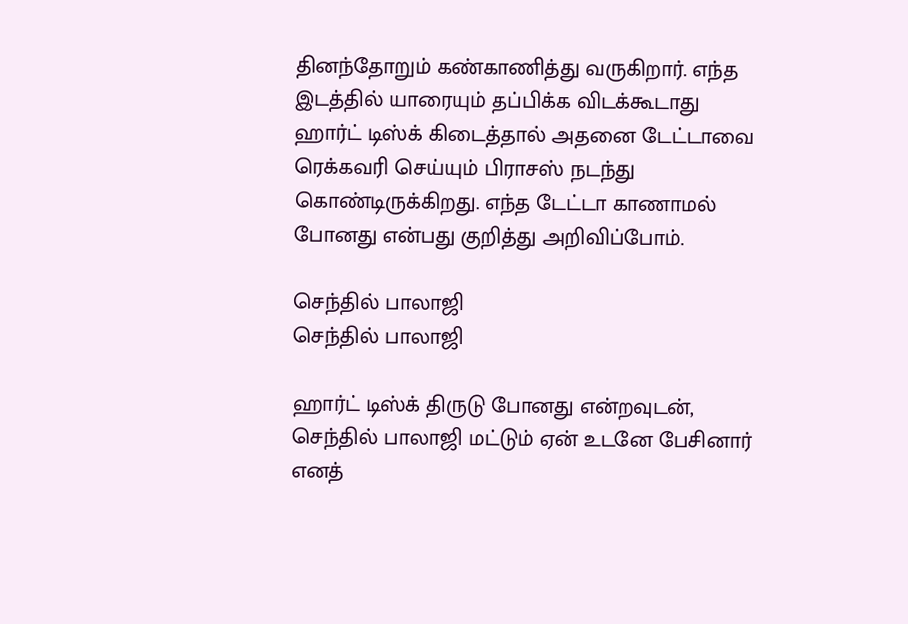தினந்தோறும் கண்காணித்து வருகிறார். எந்த இடத்தில் யாரையும் தப்பிக்க விடக்கூடாது ஹார்ட் டிஸ்க் கிடைத்தால் அதனை டேட்டாவை ரெக்கவரி செய்யும் பிராசஸ் நடந்து கொண்டிருக்கிறது. எந்த டேட்டா காணாமல் போனது என்பது குறித்து அறிவிப்போம்.

செந்தில் பாலாஜி
செந்தில் பாலாஜி

ஹார்ட் டிஸ்க் திருடு போனது என்றவுடன், செந்தில் பாலாஜி மட்டும் ஏன் உடனே பேசினார் எனத்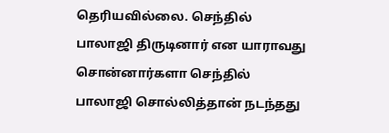தெரியவில்லை. செந்தில் பாலாஜி திருடினார் என யாராவது சொன்னார்களா செந்தில் பாலாஜி சொல்லித்தான் நடந்தது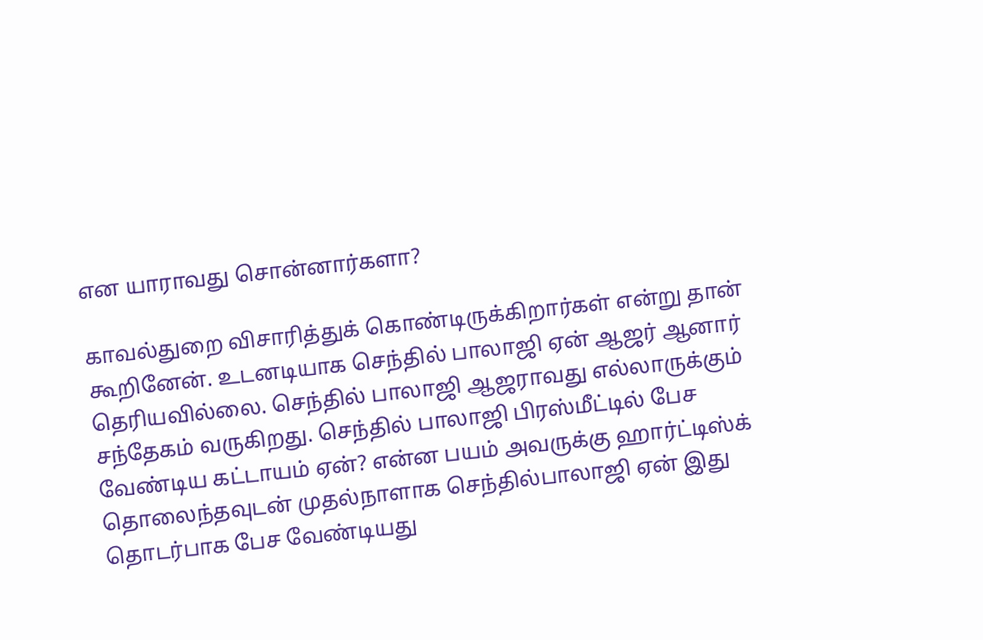என யாராவது சொன்னார்களா?

காவல்துறை விசாரித்துக் கொண்டிருக்கிறார்கள் என்று தான் கூறினேன். உடனடியாக செந்தில் பாலாஜி ஏன் ஆஜர் ஆனார் தெரியவில்லை. செந்தில் பாலாஜி ஆஜராவது எல்லாருக்கும் சந்தேகம் வருகிறது. செந்தில் பாலாஜி பிரஸ்மீட்டில் பேச வேண்டிய கட்டாயம் ஏன்? என்ன பயம் அவருக்கு ஹார்ட்டிஸ்க் தொலைந்தவுடன் முதல்நாளாக செந்தில்பாலாஜி ஏன் இது தொடர்பாக பேச வேண்டியது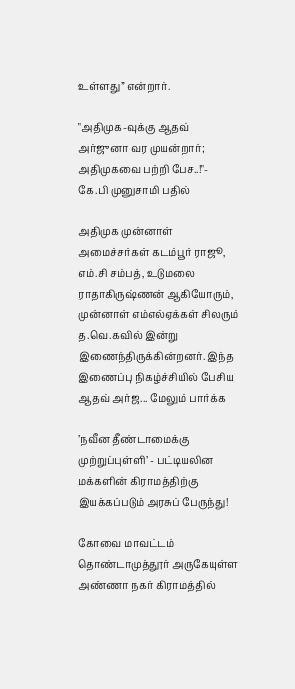உள்ளது” என்றார்.

"அதிமுக-வுக்கு ஆதவ் அர்ஜுனா வர முயன்றார்; அதிமுகவை பற்றி பேச..!"- கே.பி முனுசாமி பதில்

அதிமுக முன்னாள் அமைச்சர்கள் கடம்பூர் ராஜூ, எம்.சி சம்பத், உடுமலை ராதாகிருஷ்ணன் ஆகியோரும், முன்னாள் எம்எல்ஏக்கள் சிலரும் த.வெ.கவில் இன்று இணைந்திருக்கின்றனர். இந்த இணைப்பு நிகழ்ச்சியில் பேசிய ஆதவ் அர்ஜ... மேலும் பார்க்க

’நவீன தீண்டாமைக்கு முற்றுப்புள்ளி’ - பட்டியலின மக்களின் கிராமத்திற்கு இயக்கப்படும் அரசுப் பேருந்து!

கோவை மாவட்டம் தொண்டாமுத்தூர் அருகேயுள்ள அண்ணா நகர் கிராமத்தில்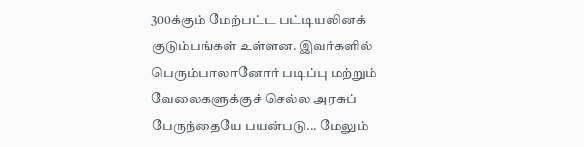300க்கும் மேற்பட்ட பட்டியலினக் குடும்பங்கள் உள்ளன. இவர்களில் பெரும்பாலானோர் படிப்பு மற்றும் வேலைகளுக்குச் செல்ல அரசுப் பேருந்தையே பயன்படு... மேலும்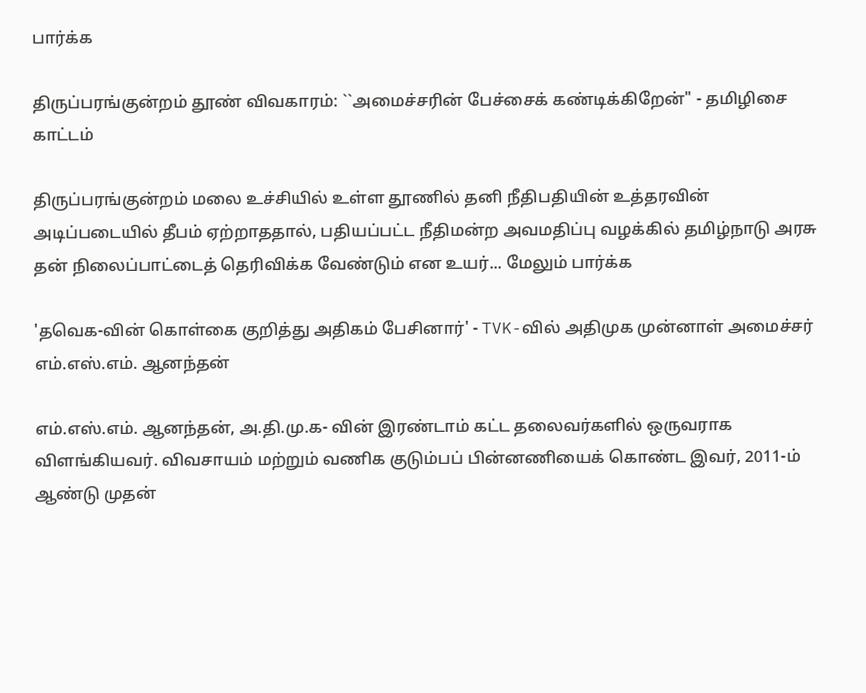பார்க்க

திருப்பரங்குன்றம் தூண் விவகாரம்: ``அமைச்சரின் பேச்சைக் கண்டிக்கிறேன்" - தமிழிசை காட்டம்

திருப்பரங்குன்றம் மலை உச்சியில் உள்ள தூணில் தனி நீதிபதியின் உத்தரவின் அடிப்படையில் தீபம் ஏற்றாததால், பதியப்பட்ட நீதிமன்ற அவமதிப்பு வழக்கில் தமிழ்நாடு அரசு தன் நிலைப்பாட்டைத் தெரிவிக்க வேண்டும் என உயர்... மேலும் பார்க்க

'தவெக-வின் கொள்கை குறித்து அதிகம் பேசினார்' - TVK-வில் அதிமுக முன்னாள் அமைச்சர் எம்.எஸ்.எம். ஆனந்தன்

எம்.எஸ்.எம். ஆனந்தன், அ.தி.மு.க- வின் இரண்டாம் கட்ட தலைவர்களில் ஒருவராக விளங்கியவர். விவசாயம் மற்றும் வணிக குடும்பப் பின்னணியைக் கொண்ட இவர், 2011-ம் ஆண்டு முதன்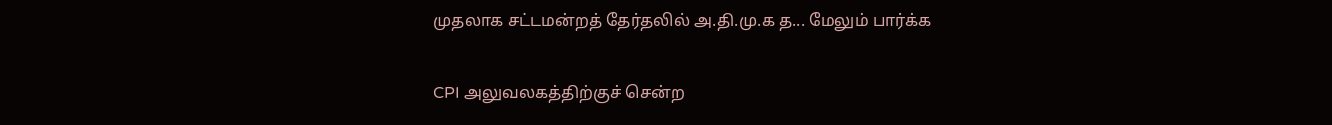முதலாக சட்டமன்றத் தேர்தலில் அ.தி.மு.க த... மேலும் பார்க்க

CPI அலுவலகத்திற்குச் சென்ற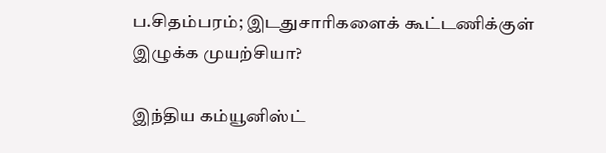ப.சிதம்பரம்; இடதுசாரிகளைக் கூட்டணிக்குள் இழுக்க முயற்சியா?

இந்திய கம்யூனிஸ்ட்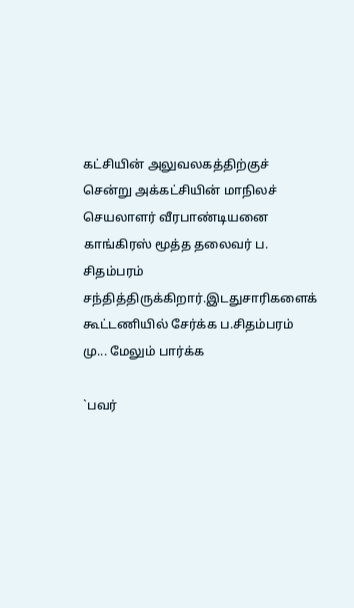கட்சியின் அலுவலகத்திற்குச் சென்று அக்கட்சியின் மாநிலச் செயலாளர் வீரபாண்டியனை காங்கிரஸ் மூத்த தலைவர் ப. சிதம்பரம் சந்தித்திருக்கிறார்.இடதுசாரிகளைக் கூட்டணியில் சேர்க்க ப.சிதம்பரம் மு... மேலும் பார்க்க

`பவர்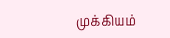முக்கியம்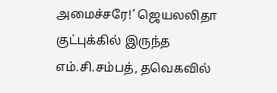அமைச்சரே!’ ஜெயலலிதா குட்புக்கில் இருந்த எம்.சி.சம்பத், தவெகவில்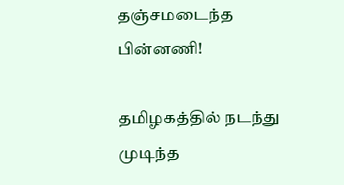தஞ்சமடைந்த பின்னணி!

தமிழகத்தில் நடந்து முடிந்த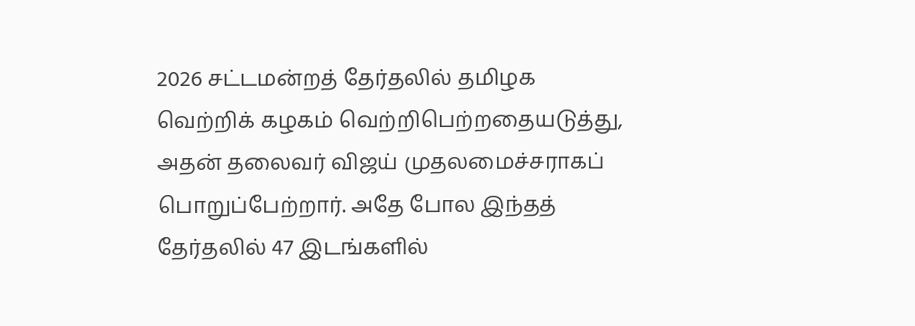2026 சட்டமன்றத் தேர்தலில் தமிழக வெற்றிக் கழகம் வெற்றிபெற்றதையடுத்து, அதன் தலைவர் விஜய் முதலமைச்சராகப் பொறுப்பேற்றார். அதே போல இந்தத் தேர்தலில் 47 இடங்களில்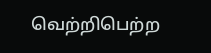வெற்றிபெற்ற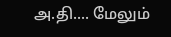அ.தி.... மேலும்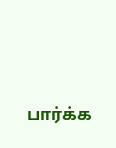பார்க்க